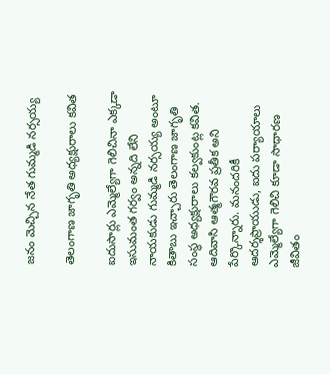జ‌నం మెచ్చిన నేత గుమ్మ‌డి న‌ర్స‌య్య‌

తెలంగాణ జాగృతి అధ్య‌క్షురాలు క‌విత‌

ఐదుసార్లు ఎమ్మెల్యేగా గెలిచినా ఎక్క‌డా ఇసుమంత గ‌ర్వం అన్న‌ది లేని నాయ‌కుడు గుమ్మ‌డి న‌ర్స‌య్య అంటూ కితాబు ఇచ్చారు తెలంగాణ జాగృతి సంస్థ అధ్య‌క్షురాలు క‌ల్వ‌కుంట్ల క‌విత‌. ఆదివాసి ఆత్మగౌరవ ప్రతీక అని పేర్కొన్నారు. మనందరికీ ఆదర్శప్రాయుడు, ఐదు పర్యాయాలు ఎమ్మెల్యేగా గెలిచి కూడా సాధారణ జీవితం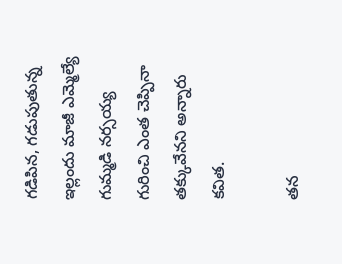గడిపిన, గడుపుతున్న ఇల్లందు మాజీ ఎమ్మెల్యే గుమ్మడి నర్సయ్య గురించి ఎంత చెప్పినా త‌క్కువేన‌ని అన్నారు క‌విత‌.

త‌న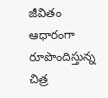జీవితం ఆధారంగా రూపొందిస్తున్న చిత్ర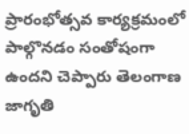ప్రారంభోత్సవ కార్యక్రమంలో పాల్గొనడం సంతోషంగా ఉందని చెప్పారు తెలంగాణ జాగృతి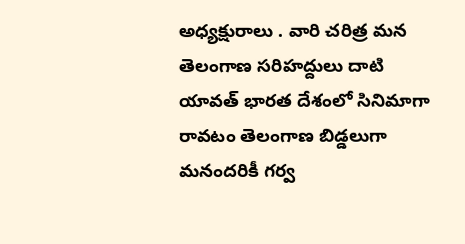అధ్య‌క్షురాలు . వారి చరిత్ర మన తెలంగాణ సరిహద్దులు దాటి యావత్ భారత దేశంలో సినిమాగా రావటం తెలంగాణ బిడ్డలుగా మనందరికీ గర్వ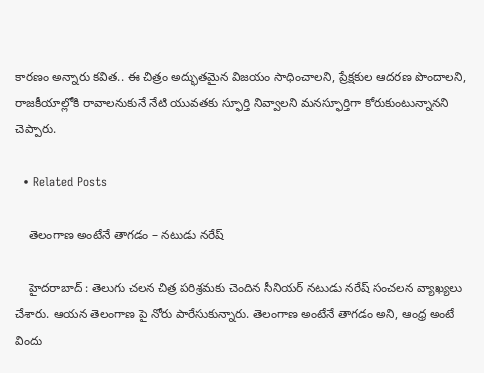కార‌ణం అన్నారు క‌విత‌.. ఈ చిత్రం అద్భుతమైన విజయం సాధించాల‌ని, ప్రేక్షకుల ఆదరణ పొందాలని, రాజకీయాల్లోకి రావాలనుకునే నేటి యువతకు స్ఫూర్తి నివ్వాలని మనస్ఫూర్తిగా కోరుకుంటున్నానని చెప్పారు.

  • Related Posts

    తెలంగాణ అంటేనే తాగడం – న‌టుడు న‌రేష్

    హైద‌రాబాద్ : తెలుగు చ‌ల‌న చిత్ర ప‌రిశ్ర‌మ‌కు చెందిన సీనియ‌ర్ న‌టుడు న‌రేష్ సంచ‌ల‌న వ్యాఖ్య‌లు చేశారు. ఆయ‌న తెలంగాణ పై నోరు పారేసుకున్నారు. తెలంగాణ అంటేనే తాగ‌డం అని, ఆంధ్ర అంటే విందు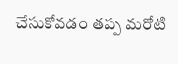చేసుకోవ‌డం త‌ప్ప మ‌రోటి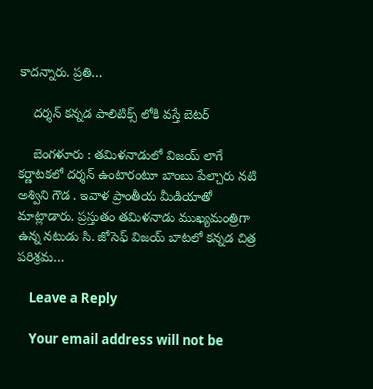కాద‌న్నారు. ప్రతి…

    ద‌ర్శ‌న్ క‌న్న‌డ పాలిటిక్స్ లోకి వ‌స్తే బెట‌ర్

    బెంగ‌ళూరు : తమిళనాడులో విజయ్ లాగే కర్ణాటకలో దర్శన్ ఉంటారంటూ బాంబు పేల్చారు న‌టి అశ్విని గౌడ . ఇవాళ ప్రాంతీయ మీడియాతో మాట్లాడారు. ప్రస్తుతం తమిళనాడు ముఖ్యమంత్రిగా ఉన్న నటుడు సి. జోసెఫ్ విజయ్ బాటలో కన్నడ చిత్ర పరిశ్రమ…

    Leave a Reply

    Your email address will not be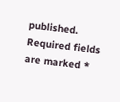published. Required fields are marked *